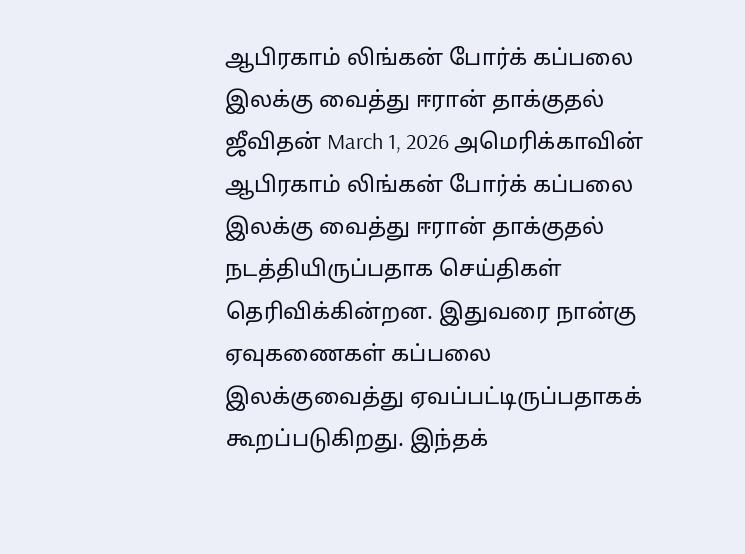ஆபிரகாம் லிங்கன் போர்க் கப்பலை இலக்கு வைத்து ஈரான் தாக்குதல் ஜீவிதன் March 1, 2026 அமெரிக்காவின் ஆபிரகாம் லிங்கன் போர்க் கப்பலை இலக்கு வைத்து ஈரான் தாக்குதல் நடத்தியிருப்பதாக செய்திகள் தெரிவிக்கின்றன. இதுவரை நான்கு ஏவுகணைகள் கப்பலை இலக்குவைத்து ஏவப்பட்டிருப்பதாகக் கூறப்படுகிறது. இந்தக்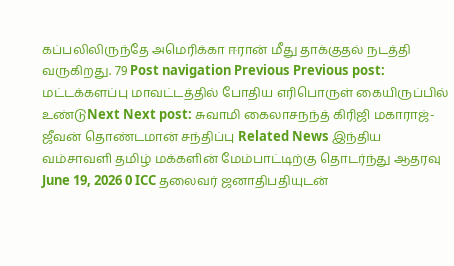கப்பலிலிருந்தே அமெரிக்கா ஈரான் மீது தாக்குதல் நடத்தி வருகிறது. 79 Post navigation Previous Previous post: மட்டக்களப்பு மாவட்டத்தில் போதிய எரிபொருள் கையிருப்பில் உண்டுNext Next post: சுவாமி கைலாசநந்த் கிரிஜி மகாராஜ்-ஜீவன் தொண்டமான் சந்திப்பு Related News இந்திய வம்சாவளி தமிழ் மக்களின் மேம்பாட்டிற்கு தொடர்ந்து ஆதரவு June 19, 2026 0 ICC தலைவர் ஜனாதிபதியுடன்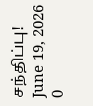சந்திப்பு! June 19, 2026 0